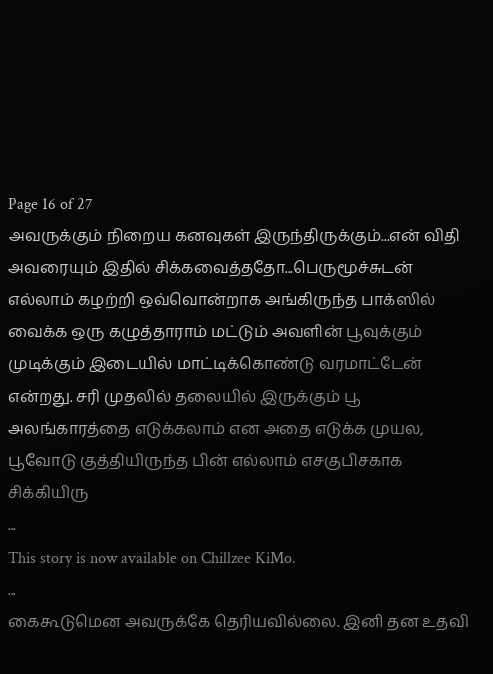Page 16 of 27
அவருக்கும் நிறைய கனவுகள் இருந்திருக்கும்...என் விதி அவரையும் இதில் சிக்கவைத்ததோ...பெருமூச்சுடன் எல்லாம் கழற்றி ஒவ்வொன்றாக அங்கிருந்த பாக்ஸில் வைக்க ஒரு கழுத்தாராம் மட்டும் அவளின் பூவுக்கும் முடிக்கும் இடையில் மாட்டிக்கொண்டு வரமாட்டேன் என்றது. சரி முதலில் தலையில் இருக்கும் பூ அலங்காரத்தை எடுக்கலாம் என அதை எடுக்க முயல, பூவோடு குத்தியிருந்த பின் எல்லாம் எசகுபிசகாக சிக்கியிரு
...
This story is now available on Chillzee KiMo.
...
கைகூடுமென அவருக்கே தெரியவில்லை. இனி தன உதவி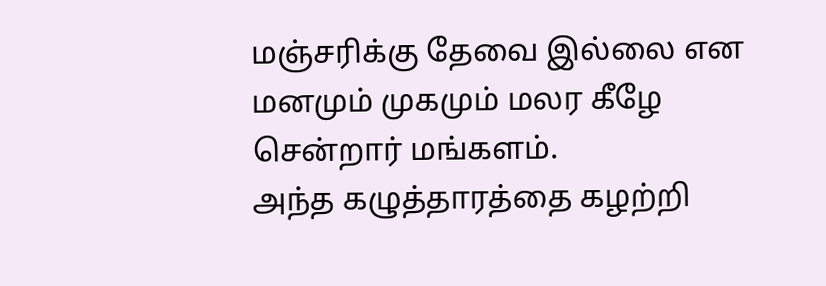மஞ்சரிக்கு தேவை இல்லை என மனமும் முகமும் மலர கீழே சென்றார் மங்களம்.
அந்த கழுத்தாரத்தை கழற்றி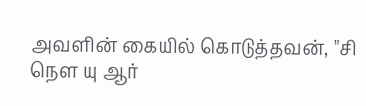அவளின் கையில் கொடுத்தவன், "சி நௌ யு ஆர்